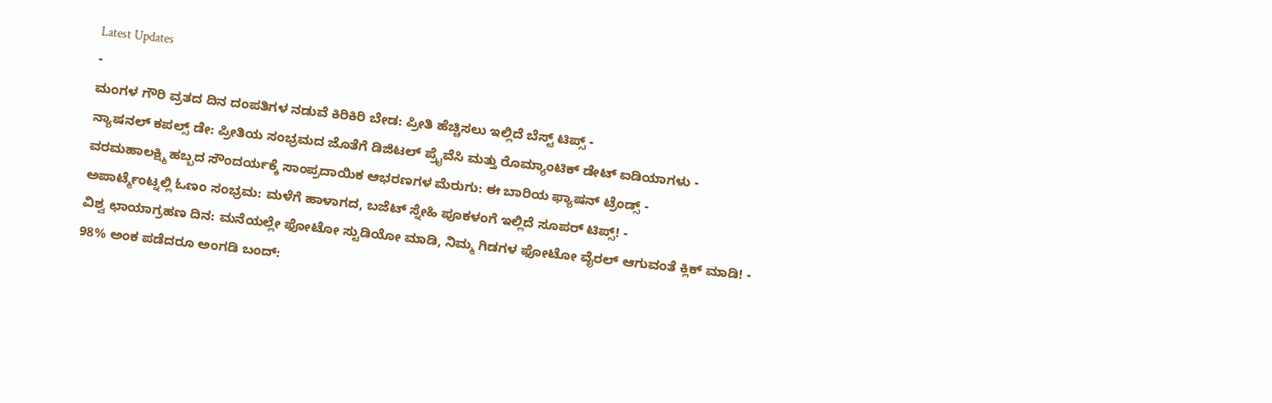Latest Updates
-
ಮಂಗಳ ಗೌರಿ ವ್ರತದ ದಿನ ದಂಪತಿಗಳ ನಡುವೆ ಕಿರಿಕಿರಿ ಬೇಡ: ಪ್ರೀತಿ ಹೆಚ್ಚಿಸಲು ಇಲ್ಲಿದೆ ಬೆಸ್ಟ್ ಟಿಪ್ಸ್ -
ನ್ಯಾಷನಲ್ ಕಪಲ್ಸ್ ಡೇ: ಪ್ರೀತಿಯ ಸಂಭ್ರಮದ ಜೊತೆಗೆ ಡಿಜಿಟಲ್ ಪ್ರೈವೆಸಿ ಮತ್ತು ರೊಮ್ಯಾಂಟಿಕ್ ಡೇಟ್ ಐಡಿಯಾಗಳು -
ವರಮಹಾಲಕ್ಷ್ಮಿ ಹಬ್ಬದ ಸೌಂದರ್ಯಕ್ಕೆ ಸಾಂಪ್ರದಾಯಿಕ ಆಭರಣಗಳ ಮೆರುಗು: ಈ ಬಾರಿಯ ಫ್ಯಾಷನ್ ಟ್ರೆಂಡ್ಸ್ -
ಅಪಾರ್ಟ್ಮೆಂಟ್ನಲ್ಲಿ ಓಣಂ ಸಂಭ್ರಮ: ಮಳೆಗೆ ಹಾಳಾಗದ, ಬಜೆಟ್ ಸ್ನೇಹಿ ಪೂಕಳಂಗೆ ಇಲ್ಲಿದೆ ಸೂಪರ್ ಟಿಪ್ಸ್! -
ವಿಶ್ವ ಛಾಯಾಗ್ರಹಣ ದಿನ: ಮನೆಯಲ್ಲೇ ಫೋಟೋ ಸ್ಟುಡಿಯೋ ಮಾಡಿ, ನಿಮ್ಮ ಗಿಡಗಳ ಫೋಟೋ ವೈರಲ್ ಆಗುವಂತೆ ಕ್ಲಿಕ್ ಮಾಡಿ! -
98% ಅಂಕ ಪಡೆದರೂ ಅಂಗಡಿ ಬಂದ್: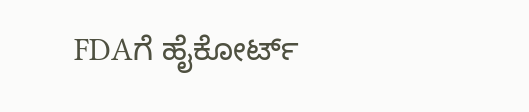FDAಗೆ ಹೈಕೋರ್ಟ್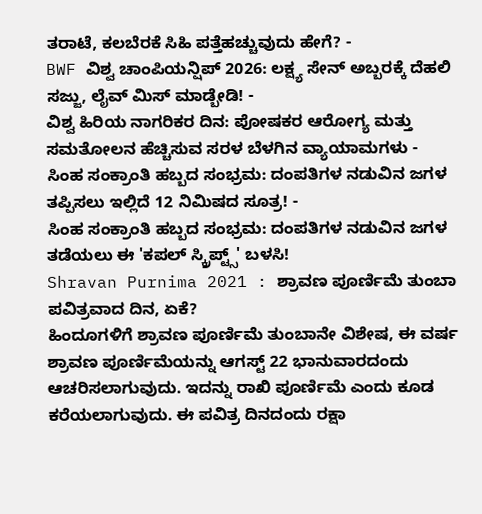ತರಾಟೆ, ಕಲಬೆರಕೆ ಸಿಹಿ ಪತ್ತೆಹಚ್ಚುವುದು ಹೇಗೆ? -
BWF ವಿಶ್ವ ಚಾಂಪಿಯನ್ಷಿಪ್ 2026: ಲಕ್ಷ್ಯ ಸೇನ್ ಅಬ್ಬರಕ್ಕೆ ದೆಹಲಿ ಸಜ್ಜು, ಲೈವ್ ಮಿಸ್ ಮಾಡ್ಬೇಡಿ! -
ವಿಶ್ವ ಹಿರಿಯ ನಾಗರಿಕರ ದಿನ: ಪೋಷಕರ ಆರೋಗ್ಯ ಮತ್ತು ಸಮತೋಲನ ಹೆಚ್ಚಿಸುವ ಸರಳ ಬೆಳಗಿನ ವ್ಯಾಯಾಮಗಳು -
ಸಿಂಹ ಸಂಕ್ರಾಂತಿ ಹಬ್ಬದ ಸಂಭ್ರಮ: ದಂಪತಿಗಳ ನಡುವಿನ ಜಗಳ ತಪ್ಪಿಸಲು ಇಲ್ಲಿದೆ 12 ನಿಮಿಷದ ಸೂತ್ರ! -
ಸಿಂಹ ಸಂಕ್ರಾಂತಿ ಹಬ್ಬದ ಸಂಭ್ರಮ: ದಂಪತಿಗಳ ನಡುವಿನ ಜಗಳ ತಡೆಯಲು ಈ 'ಕಪಲ್ ಸ್ಕ್ರಿಪ್ಟ್ಸ್' ಬಳಸಿ!
Shravan Purnima 2021 : ಶ್ರಾವಣ ಪೂರ್ಣಿಮೆ ತುಂಬಾ ಪವಿತ್ರವಾದ ದಿನ, ಏಕೆ?
ಹಿಂದೂಗಳಿಗೆ ಶ್ರಾವಣ ಪೂರ್ಣಿಮೆ ತುಂಬಾನೇ ವಿಶೇಷ, ಈ ವರ್ಷ ಶ್ರಾವಣ ಪೂರ್ಣಿಮೆಯನ್ನು ಆಗಸ್ಟ್ 22 ಭಾನುವಾರದಂದು ಆಚರಿಸಲಾಗುವುದು. ಇದನ್ನು ರಾಖಿ ಪೂರ್ಣಿಮೆ ಎಂದು ಕೂಡ ಕರೆಯಲಾಗುವುದು. ಈ ಪವಿತ್ರ ದಿನದಂದು ರಕ್ಷಾ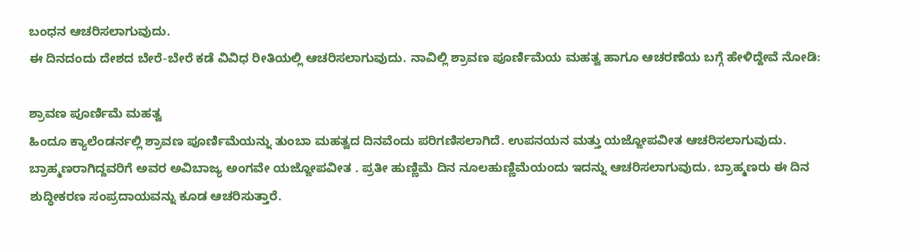ಬಂಧನ ಆಚರಿಸಲಾಗುವುದು.
ಈ ದಿನದಂದು ದೇಶದ ಬೇರೆ-ಬೇರೆ ಕಡೆ ವಿವಿಧ ರೀತಿಯಲ್ಲಿ ಆಚರಿಸಲಾಗುವುದು. ನಾವಿಲ್ಲಿ ಶ್ರಾವಣ ಪೂರ್ಣಿಮೆಯ ಮಹತ್ವ ಹಾಗೂ ಆಚರಣೆಯ ಬಗ್ಗೆ ಹೇಳಿದ್ದೇವೆ ನೋಡಿ:

ಶ್ರಾವಣ ಪೂರ್ಣಿಮೆ ಮಹತ್ವ
ಹಿಂದೂ ಕ್ಯಾಲೆಂಡರ್ನಲ್ಲಿ ಶ್ರಾವಣ ಪೂರ್ಣಿಮೆಯನ್ನು ತುಂಬಾ ಮಹತ್ವದ ದಿನವೆಂದು ಪರಿಗಣಿಸಲಾಗಿದೆ. ಉಪನಯನ ಮತ್ತು ಯಜ್ಙೋಪವೀತ ಆಚರಿಸಲಾಗುವುದು. ಬ್ರಾಹ್ಮಣರಾಗಿದ್ದವರಿಗೆ ಅವರ ಅವಿಬಾಜ್ಯ ಅಂಗವೇ ಯಜ್ಙೋಪವೀತ . ಪ್ರತೀ ಹುಣ್ಣಿಮೆ ದಿನ ನೂಲಹುಣ್ಣಿಮೆಯಂದು ಇದನ್ನು ಆಚರಿಸಲಾಗುವುದು. ಬ್ರಾಹ್ಮಣರು ಈ ದಿನ ಶುದ್ಧೀಕರಣ ಸಂಪ್ರದಾಯವನ್ನು ಕೂಡ ಆಚರಿಸುತ್ತಾರೆ.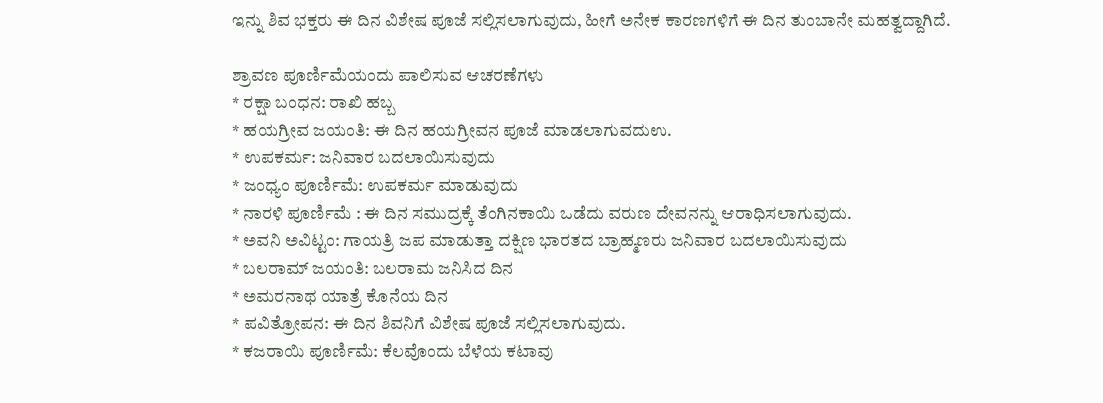ಇನ್ನು ಶಿವ ಭಕ್ತರು ಈ ದಿನ ವಿಶೇಷ ಪೂಜೆ ಸಲ್ಲಿಸಲಾಗುವುದು, ಹೀಗೆ ಅನೇಕ ಕಾರಣಗಳಿಗೆ ಈ ದಿನ ತುಂಬಾನೇ ಮಹತ್ವದ್ದಾಗಿದೆ.

ಶ್ರಾವಣ ಪೂರ್ಣಿಮೆಯಂದು ಪಾಲಿಸುವ ಆಚರಣೆಗಳು
* ರಕ್ಷಾ ಬಂಧನ: ರಾಖಿ ಹಬ್ಬ
* ಹಯಗ್ರೀವ ಜಯಂತಿ: ಈ ದಿನ ಹಯಗ್ರೀವನ ಪೂಜೆ ಮಾಡಲಾಗುವದುಉ.
* ಉಪಕರ್ಮ: ಜನಿವಾರ ಬದಲಾಯಿಸುವುದು
* ಜಂಧ್ಯಂ ಪೂರ್ಣಿಮೆ: ಉಪಕರ್ಮ ಮಾಡುವುದು
* ನಾರಳಿ ಪೂರ್ಣಿಮೆ : ಈ ದಿನ ಸಮುದ್ರಕ್ಕೆ ತೆಂಗಿನಕಾಯಿ ಒಡೆದು ವರುಣ ದೇವನನ್ನು ಆರಾಧಿಸಲಾಗುವುದು.
* ಅವನಿ ಅವಿಟ್ಟಂ: ಗಾಯತ್ರಿ ಜಪ ಮಾಡುತ್ತಾ ದಕ್ಷಿಣ ಭಾರತದ ಬ್ರಾಹ್ಮಣರು ಜನಿವಾರ ಬದಲಾಯಿಸುವುದು
* ಬಲರಾಮ್ ಜಯಂತಿ: ಬಲರಾಮ ಜನಿಸಿದ ದಿನ
* ಅಮರನಾಥ ಯಾತ್ರೆ ಕೊನೆಯ ದಿನ
* ಪವಿತ್ರೋಪನ: ಈ ದಿನ ಶಿವನಿಗೆ ವಿಶೇಷ ಪೂಜೆ ಸಲ್ಲಿಸಲಾಗುವುದು.
* ಕಜರಾಯಿ ಪೂರ್ಣಿಮೆ: ಕೆಲವೊಂದು ಬೆಳೆಯ ಕಟಾವು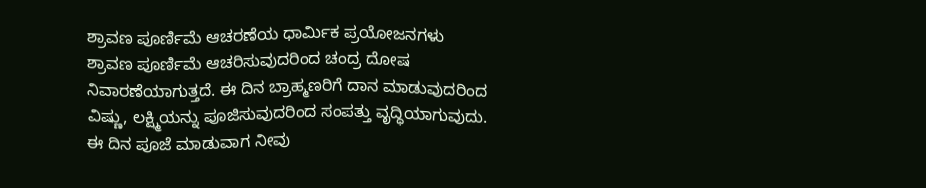ಶ್ರಾವಣ ಪೂರ್ಣಿಮೆ ಆಚರಣೆಯ ಧಾರ್ಮಿಕ ಪ್ರಯೋಜನಗಳು
ಶ್ರಾವಣ ಪೂರ್ಣಿಮೆ ಆಚರಿಸುವುದರಿಂದ ಚಂದ್ರ ದೋಷ ನಿವಾರಣೆಯಾಗುತ್ತದೆ. ಈ ದಿನ ಬ್ರಾಹ್ಮಣರಿಗೆ ದಾನ ಮಾಡುವುದರಿಂದ ವಿಷ್ಣು, ಲಕ್ಷ್ಮಿಯನ್ನು ಪೂಜಿಸುವುದರಿಂದ ಸಂಪತ್ತು ವೃದ್ಧಿಯಾಗುವುದು.
ಈ ದಿನ ಪೂಜೆ ಮಾಡುವಾಗ ನೀವು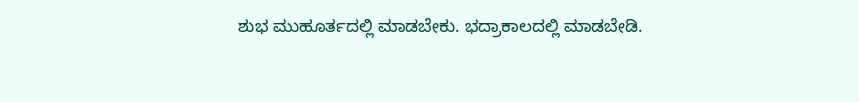ಶುಭ ಮುಹೂರ್ತದಲ್ಲಿ ಮಾಡಬೇಕು. ಭದ್ರಾಕಾಲದಲ್ಲಿ ಮಾಡಬೇಡಿ.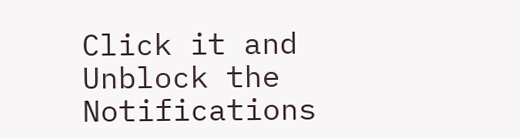Click it and Unblock the Notifications